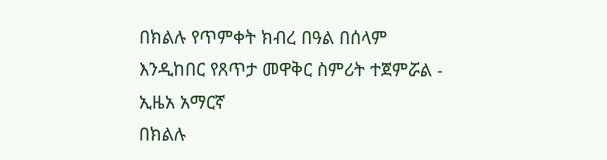በክልሉ የጥምቀት ክብረ በዓል በሰላም እንዲከበር የጸጥታ መዋቅር ስምሪት ተጀምሯል - ኢዜአ አማርኛ
በክልሉ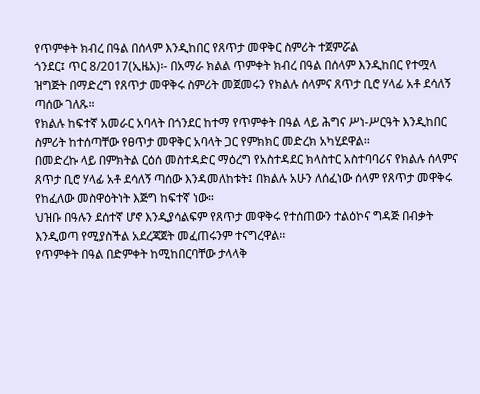የጥምቀት ክብረ በዓል በሰላም እንዲከበር የጸጥታ መዋቅር ስምሪት ተጀምሯል
ጎንደር፤ ጥር 8/2017(ኢዜአ)፡- በአማራ ክልል ጥምቀት ክብረ በዓል በሰላም እንዲከበር የተሟላ ዝግጅት በማድረግ የጸጥታ መዋቅሩ ስምሪት መጀመሩን የክልሉ ሰላምና ጸጥታ ቢሮ ሃላፊ አቶ ደሳለኝ ጣሰው ገለጹ።
የክልሉ ከፍተኛ አመራር አባላት በጎንደር ከተማ የጥምቀት በዓል ላይ ሕግና ሥነ-ሥርዓት እንዲከበር ስምሪት ከተሰጣቸው የፀጥታ መዋቅር አባላት ጋር የምክክር መድረክ አካሂደዋል፡፡
በመድረኩ ላይ በምክትል ርዕሰ መስተዳድር ማዕረግ የአስተዳደር ክላስተር አስተባባሪና የክልሉ ሰላምና ጸጥታ ቢሮ ሃላፊ አቶ ደሳለኝ ጣሰው እንዳመለከቱት፤ በክልሉ አሁን ለሰፈነው ሰላም የጸጥታ መዋቅሩ የከፈለው መስዋዕትነት እጅግ ከፍተኛ ነው።
ህዝቡ በዓሉን ደሰተኛ ሆኖ እንዲያሳልፍም የጸጥታ መዋቅሩ የተሰጠውን ተልዕኮና ግዳጅ በብቃት እንዲወጣ የሚያስችል አደረጃጀት መፈጠሩንም ተናግረዋል፡፡
የጥምቀት በዓል በድምቀት ከሚከበርባቸው ታላላቅ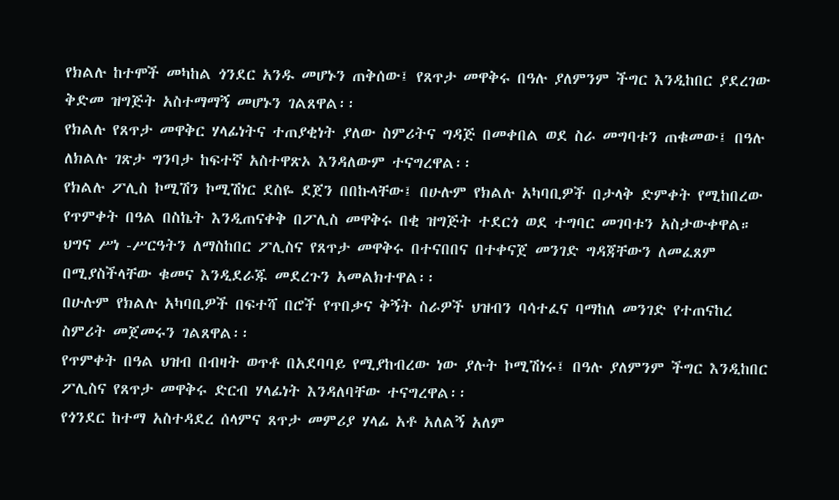የክልሉ ከተሞች መካከል ጎንደር አንዱ መሆኑን ጠቅሰው፤ የጸጥታ መዋቅሩ በዓሉ ያለምንም ችግር እንዲከበር ያደረገው ቅድመ ዝግጅት አስተማማኝ መሆኑን ገልጸዋል፡፡
የክልሉ የጸጥታ መዋቅር ሃላፊነትና ተጠያቂነት ያለው ስምሪትና ግዳጅ በመቀበል ወደ ስራ መግባቱን ጠቁመው፤ በዓሉ ለክልሉ ገጽታ ግንባታ ከፍተኛ አስተዋጽኦ እንዳለውም ተናግረዋል፡፡
የክልሉ ፖሊስ ኮሚሽን ኮሚሽነር ደስዬ ደጀን በበኩላቸው፤ በሁሉም የክልሉ አካባቢዎች በታላቅ ድምቀት የሚከበረው የጥምቀት በዓል በስኬት እንዲጠናቀቅ በፖሊስ መዋቅሩ በቂ ዝግጅት ተደርጎ ወደ ተግባር መገባቱን አስታውቀዋል።
ህግና ሥነ -ሥርዓትን ለማስከበር ፖሊስና የጸጥታ መዋቅሩ በተናበበና በተቀናጀ መንገድ ግዳጃቸውን ለመፈጸም በሚያስችላቸው ቁመና እንዲደራጁ መደረጉን አመልክተዋል፡፡
በሁሉም የክልሉ አካባቢዎች በፍተሻ በሮች የጥበቃና ቅኝት ስራዎች ህዝብን ባሳተፈና ባማከለ መንገድ የተጠናከረ ስምሪት መጀመሩን ገልጸዋል፡፡
የጥምቀት በዓል ህዝብ በብዛት ወጥቶ በአደባባይ የሚያከብረው ነው ያሉት ኮሚሽነሩ፤ በዓሉ ያለምንም ችግር እንዲከበር ፖሊስና የጸጥታ መዋቅሩ ድርብ ሃላፊነት እንዳለባቸው ተናግረዋል፡፡
የጎንደር ከተማ አስተዳደረ ሰላምና ጸጥታ መምሪያ ሃላፊ አቶ አለልኝ አለም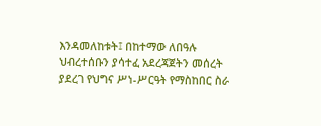እንዳመለከቱት፤ በከተማው ለበዓሉ ህብረተሰቡን ያሳተፈ አደረጃጀትን መሰረት ያደረገ የህግና ሥነ-ሥርዓት የማስከበር ስራ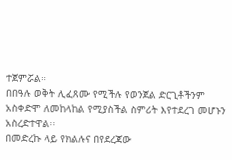ተጀምሯል።
በበዓሉ ወቅት ሊፈጸሙ የሚችሉ የወንጀል ድርጊቶችንም አስቀድሞ ለመከላከል የሚያስችል ስምሪት እየተደረገ መሆኑን አስረድተዋል፡፡
በመድረኩ ላይ የክልሉና በየደረጃው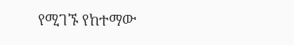የሚገኙ የከተማው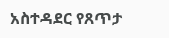አስተዳደር የጸጥታ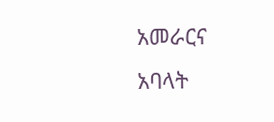አመራርና አባላት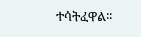ተሳትፈዋል፡፡